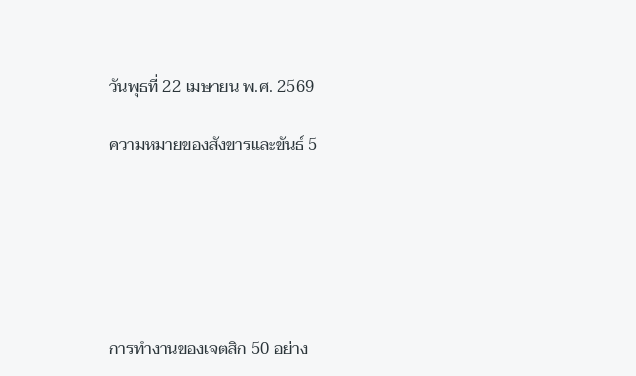วันพุธที่ 22 เมษายน พ.ศ. 2569

ความหมายของสังขารและขันธ์ 5






การทำงานของเจตสิก 50 อย่าง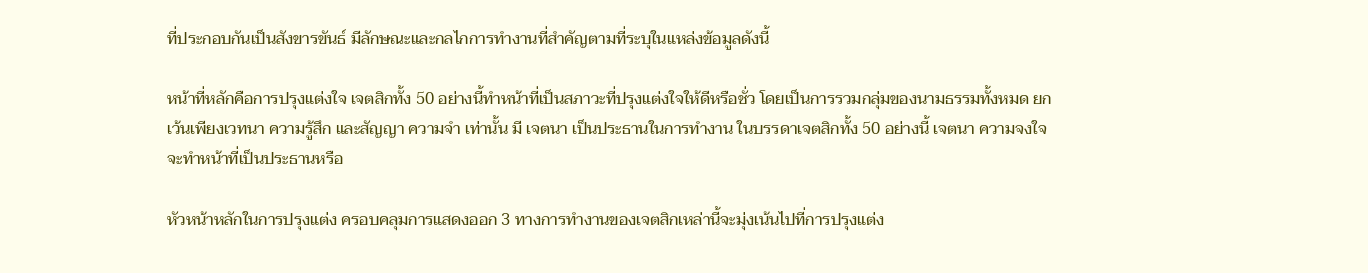ที่ประกอบกันเป็นสังขารขันธ์ มีลักษณะและกลไกการทำงานที่สำคัญตามที่ระบุในแหล่งข้อมูลดังนี้

หน้าที่หลักคือการปรุงแต่งใจ เจตสิกทั้ง 50 อย่างนี้ทำหน้าที่เป็นสภาวะที่ปรุงแต่งใจให้ดีหรือชั่ว โดยเป็นการรวมกลุ่มของนามธรรมทั้งหมด ยกเว้นเพียงเวทนา ความรู้สึก และสัญญา ความจำ เท่านั้น มี เจตนา เป็นประธานในการทำงาน ในบรรดาเจตสิกทั้ง 50 อย่างนี้ เจตนา ความจงใจ จะทำหน้าที่เป็นประธานหรือ

หัวหน้าหลักในการปรุงแต่ง ครอบคลุมการแสดงออก 3 ทางการทำงานของเจตสิกเหล่านี้จะมุ่งเน้นไปที่การปรุงแต่ง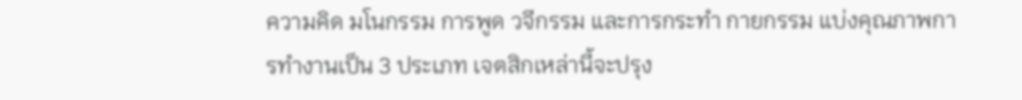ความคิด มโนกรรม การพูด วจีกรรม และการกระทำ กายกรรม แบ่งคุณภาพการทำงานเป็น 3 ประเภท เจตสิกเหล่านี้จะปรุง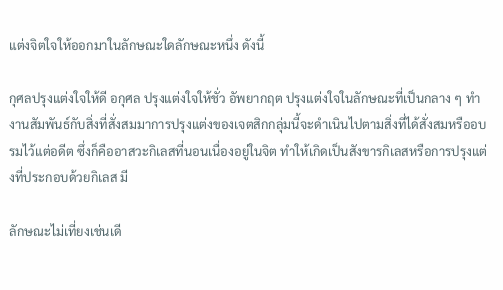แต่งจิตใจให้ออกมาในลักษณะใดลักษณะหนึ่ง ดังนี้

กุศลปรุงแต่งใจให้ดี อกุศล ปรุงแต่งใจให้ชั่ว อัพยากฤต ปรุงแต่งใจในลักษณะที่เป็นกลาง ๆ ทำงานสัมพันธ์กับสิ่งที่สั่งสมมาการปรุงแต่งของเจตสิกกลุ่มนี้จะดำเนินไปตามสิ่งที่ได้สั่งสมหรืออบรมไว้แต่อดีต ซึ่งก็คืออาสวะกิเลสที่นอนเนื่องอยู่ในจิต ทำให้เกิดเป็นสังขารกิเลสหรือการปรุงแต่งที่ประกอบด้วยกิเลส มี

ลักษณะไม่เที่ยงเช่นเดี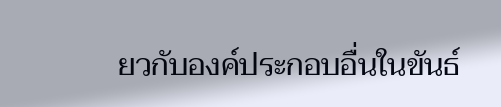ยวกับองค์ประกอบอื่นในขันธ์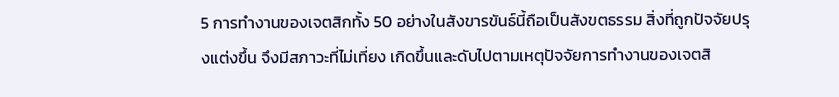5 การทำงานของเจตสิกทั้ง 50 อย่างในสังขารขันธ์นี้ถือเป็นสังขตธรรม สิ่งที่ถูกปัจจัยปรุงแต่งขึ้น จึงมีสภาวะที่ไม่เที่ยง เกิดขึ้นและดับไปตามเหตุปัจจัยการทำงานของเจตสิ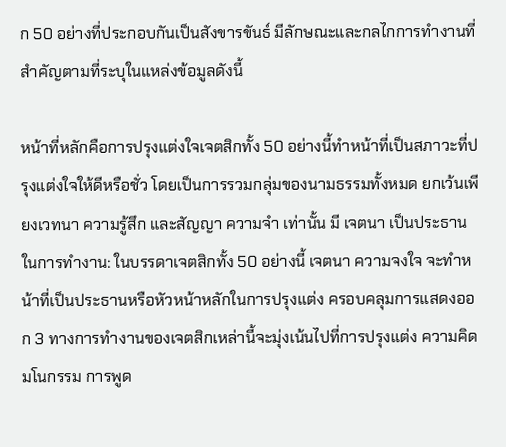ก 50 อย่างที่ประกอบกันเป็นสังขารขันธ์ มีลักษณะและกลไกการทำงานที่สำคัญตามที่ระบุในแหล่งข้อมูลดังนี้

หน้าที่หลักคือการปรุงแต่งใจเจตสิกทั้ง 50 อย่างนี้ทำหน้าที่เป็นสภาวะที่ปรุงแต่งใจให้ดีหรือชั่ว โดยเป็นการรวมกลุ่มของนามธรรมทั้งหมด ยกเว้นเพียงเวทนา ความรู้สึก และสัญญา ความจำ เท่านั้น มี เจตนา เป็นประธานในการทำงาน: ในบรรดาเจตสิกทั้ง 50 อย่างนี้ เจตนา ความจงใจ จะทำหน้าที่เป็นประธานหรือหัวหน้าหลักในการปรุงแต่ง ครอบคลุมการแสดงออก 3 ทางการทำงานของเจตสิกเหล่านี้จะมุ่งเน้นไปที่การปรุงแต่ง ความคิด มโนกรรม การพูด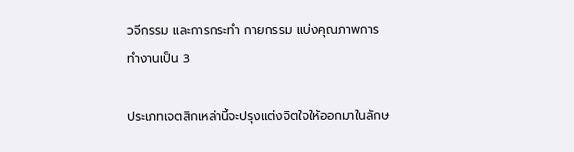วจีกรรม และการกระทำ กายกรรม แบ่งคุณภาพการทำงานเป็น 3

ประเภทเจตสิกเหล่านี้จะปรุงแต่งจิตใจให้ออกมาในลักษ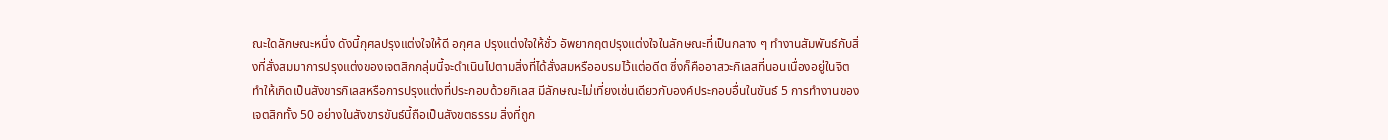ณะใดลักษณะหนึ่ง ดังนี้กุศลปรุงแต่งใจให้ดี อกุศล ปรุงแต่งใจให้ชั่ว อัพยากฤตปรุงแต่งใจในลักษณะที่เป็นกลาง ๆ ทำงานสัมพันธ์กับสิ่งที่สั่งสมมาการปรุงแต่งของเจตสิกกลุ่มนี้จะดำเนินไปตามสิ่งที่ได้สั่งสมหรืออบรมไว้แต่อดีต ซึ่งก็คืออาสวะกิเลสที่นอนเนื่องอยู่ในจิต ทำให้เกิดเป็นสังขารกิเลสหรือการปรุงแต่งที่ประกอบด้วยกิเลส มีลักษณะไม่เที่ยงเช่นเดียวกับองค์ประกอบอื่นในขันธ์ 5 การทำงานของเจตสิกทั้ง 50 อย่างในสังขารขันธ์นี้ถือเป็นสังขตธรรม สิ่งที่ถูก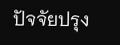ปัจจัยปรุง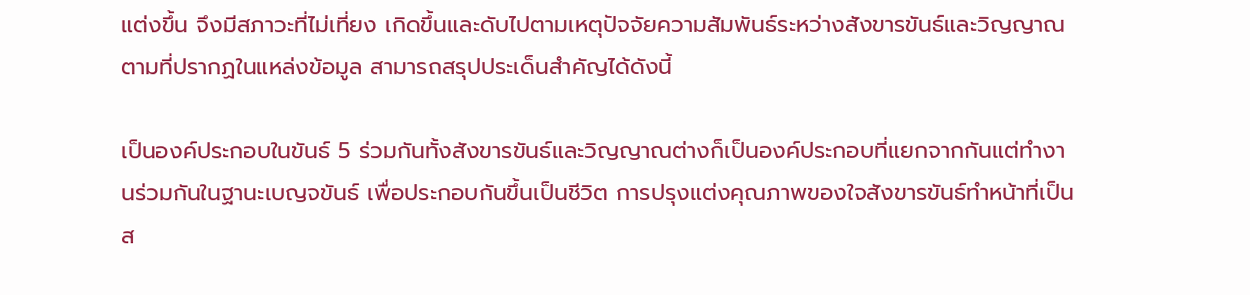แต่งขึ้น จึงมีสภาวะที่ไม่เที่ยง เกิดขึ้นและดับไปตามเหตุปัจจัยความสัมพันธ์ระหว่างสังขารขันธ์และวิญญาณตามที่ปรากฏในแหล่งข้อมูล สามารถสรุปประเด็นสำคัญได้ดังนี้

เป็นองค์ประกอบในขันธ์ 5 ร่วมกันทั้งสังขารขันธ์และวิญญาณต่างก็เป็นองค์ประกอบที่แยกจากกันแต่ทำงานร่วมกันในฐานะเบญจขันธ์ เพื่อประกอบกันขึ้นเป็นชีวิต การปรุงแต่งคุณภาพของใจสังขารขันธ์ทำหน้าที่เป็น ส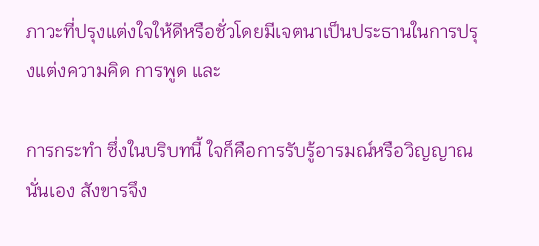ภาวะที่ปรุงแต่งใจให้ดีหรือชั่วโดยมีเจตนาเป็นประธานในการปรุงแต่งความคิด การพูด และ

การกระทำ ซึ่งในบริบทนี้ ใจก็คือการรับรู้อารมณ์หรือวิญญาณนั่นเอง สังขารจึง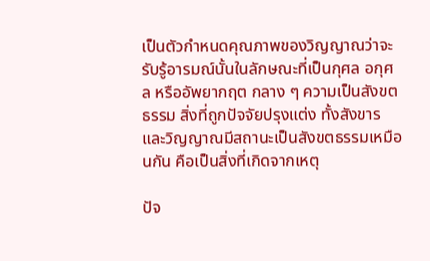เป็นตัวกำหนดคุณภาพของวิญญาณว่าจะรับรู้อารมณ์นั้นในลักษณะที่เป็นกุศล อกุศล หรืออัพยากฤต กลาง ๆ ความเป็นสังขตธรรม สิ่งที่ถูกปัจจัยปรุงแต่ง ทั้งสังขารและวิญญาณมีสถานะเป็นสังขตธรรมเหมือนกัน คือเป็นสิ่งที่เกิดจากเหตุ

ปัจ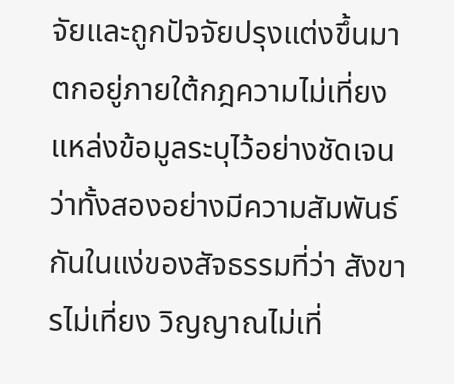จัยและถูกปัจจัยปรุงแต่งขึ้นมา ตกอยู่ภายใต้กฎความไม่เที่ยงแหล่งข้อมูลระบุไว้อย่างชัดเจนว่าทั้งสองอย่างมีความสัมพันธ์กันในแง่ของสัจธรรมที่ว่า สังขารไม่เที่ยง วิญญาณไม่เที่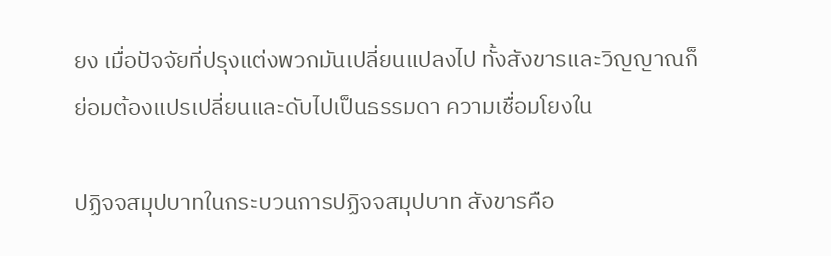ยง เมื่อปัจจัยที่ปรุงแต่งพวกมันเปลี่ยนแปลงไป ทั้งสังขารและวิญญาณก็ย่อมต้องแปรเปลี่ยนและดับไปเป็นธรรมดา ความเชื่อมโยงใน

ปฏิจจสมุปบาทในกระบวนการปฏิจจสมุปบาท สังขารคือ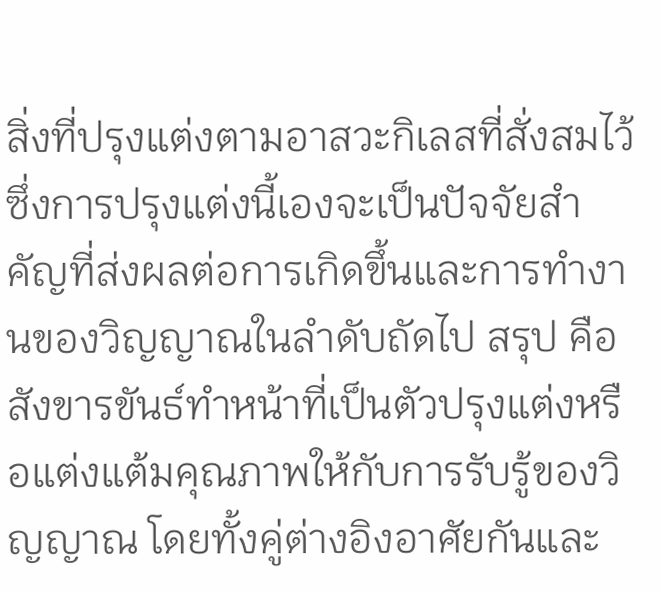สิ่งที่ปรุงแต่งตามอาสวะกิเลสที่สั่งสมไว้ ซึ่งการปรุงแต่งนี้เองจะเป็นปัจจัยสำคัญที่ส่งผลต่อการเกิดขึ้นและการทำงานของวิญญาณในลำดับถัดไป สรุป คือ สังขารขันธ์ทำหน้าที่เป็นตัวปรุงแต่งหรือแต่งแต้มคุณภาพให้กับการรับรู้ของวิญญาณ โดยทั้งคู่ต่างอิงอาศัยกันและ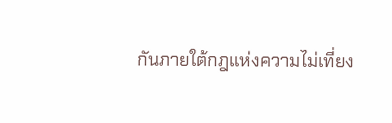กันภายใต้กฎแห่งความไม่เที่ยง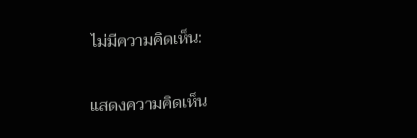ไม่มีความคิดเห็น:

แสดงความคิดเห็น